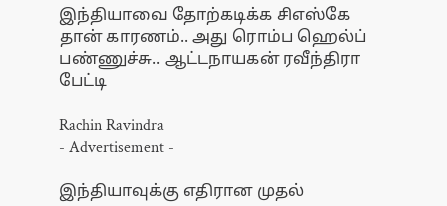இந்தியாவை தோற்கடிக்க சிஎஸ்கே தான் காரணம்.. அது ரொம்ப ஹெல்ப் பண்ணுச்சு.. ஆட்டநாயகன் ரவீந்திரா பேட்டி

Rachin Ravindra
- Advertisement -

இந்தியாவுக்கு எதிரான முதல்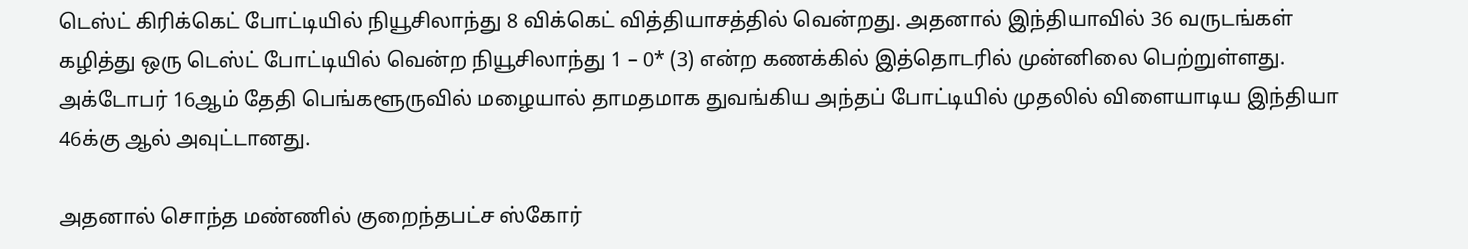டெஸ்ட் கிரிக்கெட் போட்டியில் நியூசிலாந்து 8 விக்கெட் வித்தியாசத்தில் வென்றது. அதனால் இந்தியாவில் 36 வருடங்கள் கழித்து ஒரு டெஸ்ட் போட்டியில் வென்ற நியூசிலாந்து 1 – 0* (3) என்ற கணக்கில் இத்தொடரில் முன்னிலை பெற்றுள்ளது. அக்டோபர் 16ஆம் தேதி பெங்களூருவில் மழையால் தாமதமாக துவங்கிய அந்தப் போட்டியில் முதலில் விளையாடிய இந்தியா 46க்கு ஆல் அவுட்டானது.

அதனால் சொந்த மண்ணில் குறைந்தபட்ச ஸ்கோர்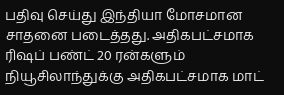பதிவு செய்து இந்தியா மோசமான சாதனை படைத்தது. அதிகபட்சமாக ரிஷப் பண்ட் 20 ரன்களும் நியூசிலாந்துக்கு அதிகபட்சமாக மாட்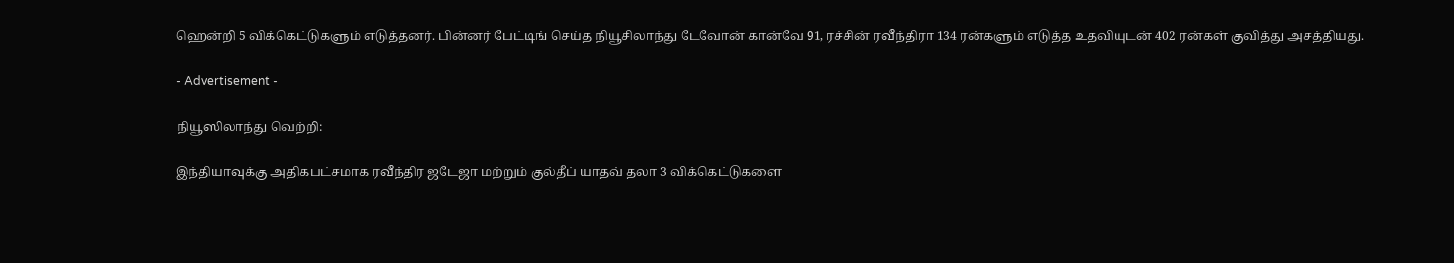ஹென்றி 5 விக்கெட்டுகளும் எடுத்தனர். பின்னர் பேட்டிங் செய்த நியூசிலாந்து டேவோன் கான்வே 91, ரச்சின் ரவீந்திரா 134 ரன்களும் எடுத்த உதவியுடன் 402 ரன்கள் குவித்து அசத்தியது.

- Advertisement -

நியூஸிலாந்து வெற்றி:

இந்தியாவுக்கு அதிகபட்சமாக ரவீந்திர ஜடேஜா மற்றும் குல்தீப் யாதவ் தலா 3 விக்கெட்டுகளை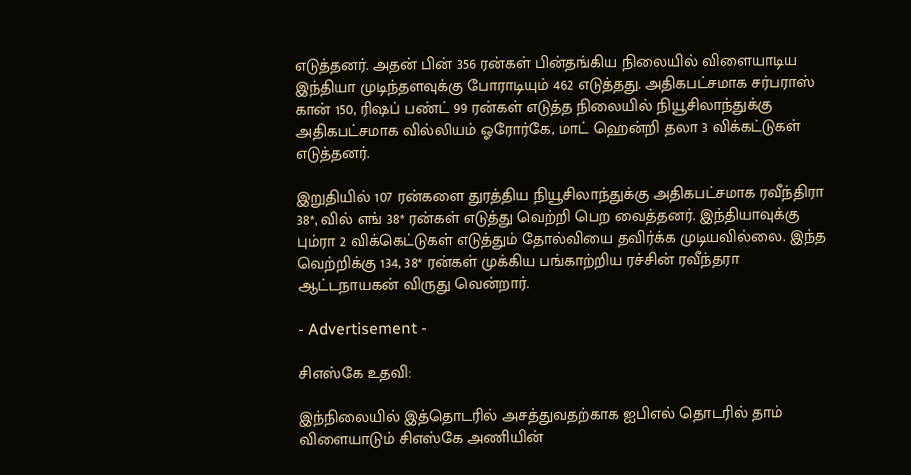எடுத்தனர். அதன் பின் 356 ரன்கள் பின்தங்கிய நிலையில் விளையாடிய இந்தியா முடிந்தளவுக்கு போராடியும் 462 எடுத்தது. அதிகபட்சமாக சர்பராஸ் கான் 150, ரிஷப் பண்ட் 99 ரன்கள் எடுத்த நிலையில் நியூசிலாந்துக்கு அதிகபட்சமாக வில்லியம் ஓரோர்கே, மாட் ஹென்றி தலா 3 விக்கட்டுகள் எடுத்தனர்.

இறுதியில் 107 ரன்களை துரத்திய நியூசிலாந்துக்கு அதிகபட்சமாக ரவீந்திரா 38*, வில் எங் 38* ரன்கள் எடுத்து வெற்றி பெற வைத்தனர். இந்தியாவுக்கு பும்ரா 2 விக்கெட்டுகள் எடுத்தும் தோல்வியை தவிர்க்க முடியவில்லை. இந்த வெற்றிக்கு 134, 38* ரன்கள் முக்கிய பங்காற்றிய ரச்சின் ரவீந்தரா ஆட்டநாயகன் விருது வென்றார்.

- Advertisement -

சிஎஸ்கே உதவி:

இந்நிலையில் இத்தொடரில் அசத்துவதற்காக ஐபிஎல் தொடரில் தாம் விளையாடும் சிஎஸ்கே அணியின்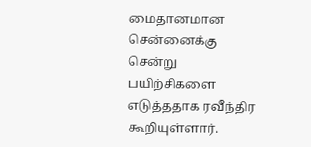மைதானமான சென்னைக்கு சென்று பயிற்சிகளை எடுத்ததாக ரவீந்திர கூறியுள்ளார்.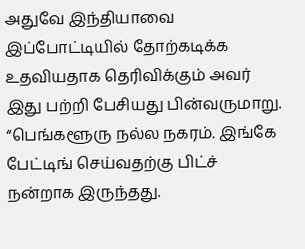அதுவே இந்தியாவை இப்போட்டியில் தோற்கடிக்க உதவியதாக தெரிவிக்கும் அவர் இது பற்றி பேசியது பின்வருமாறு. “பெங்களூரு நல்ல நகரம். இங்கே பேட்டிங் செய்வதற்கு பிட்ச் நன்றாக இருந்தது.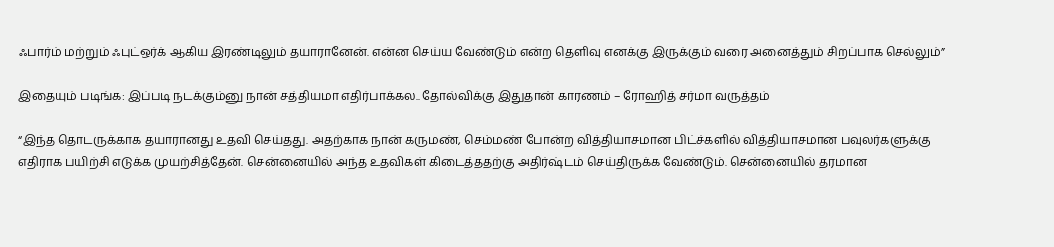ஃபார்ம் மற்றும் ஃபுட்ஒர்க் ஆகிய இரண்டிலும் தயாரானேன். என்ன செய்ய வேண்டும் என்ற தெளிவு எனக்கு இருக்கும் வரை அனைத்தும் சிறப்பாக செல்லும்”

இதையும் படிங்க: இப்படி நடக்கும்னு நான் சத்தியமா எதிர்பாக்கல.. தோல்விக்கு இதுதான் காரணம் – ரோஹித் சர்மா வருத்தம்

“இந்த தொடருக்காக தயாரானது உதவி செய்தது. அதற்காக நான் கருமண், செம்மண் போன்ற வித்தியாசமான பிட்ச்களில் வித்தியாசமான பவுலர்களுக்கு எதிராக பயிற்சி எடுக்க முயற்சித்தேன். சென்னையில் அந்த உதவிகள் கிடைத்ததற்கு அதிர்ஷ்டம் செய்திருக்க வேண்டும். சென்னையில் தரமான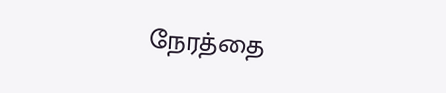நேரத்தை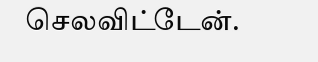செலவிட்டேன்.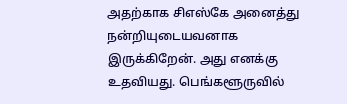அதற்காக சிஎஸ்கே அனைத்து நன்றியுடையவனாக இருக்கிறேன். அது எனக்கு உதவியது. பெங்களூருவில்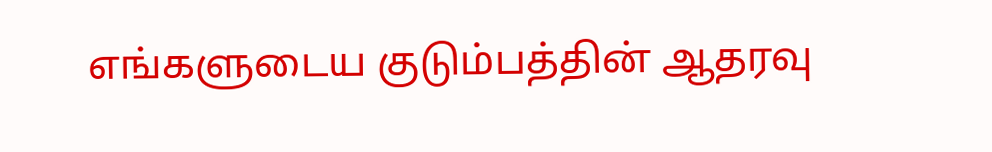எங்களுடைய குடும்பத்தின் ஆதரவு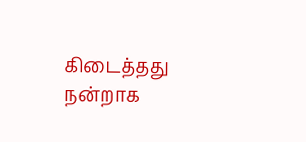கிடைத்தது நன்றாக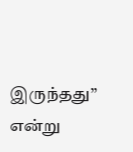இருந்தது” என்று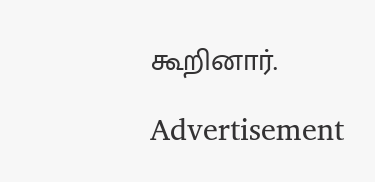கூறினார்.

Advertisement